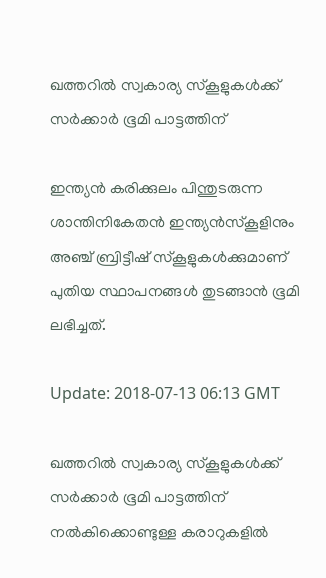ഖത്തറില്‍ സ്വകാര്യ സ്‌കൂളുകള്‍ക്ക് സര്‍ക്കാര്‍ ഭൂമി പാട്ടത്തിന്

ഇന്ത്യന്‍ കരിക്കുലം പിന്തുടരുന്ന ശാന്തിനികേതന്‍ ഇന്ത്യന്‍സ്കൂളിനും അഞ്ച് ബ്രിട്ടീഷ് സ്‌കൂളുകള്‍ക്കുമാണ് പുതിയ സ്ഥാപനങ്ങള്‍ തുടങ്ങാന്‍ ഭൂമി ലഭിച്ചത്.

Update: 2018-07-13 06:13 GMT

ഖത്തറില്‍ സ്വകാര്യ സ്‌കൂളുകള്‍ക്ക് സര്‍ക്കാര്‍ ഭൂമി പാട്ടത്തിന് നല്‍കിക്കൊണ്ടുള്ള കരാറുകളില്‍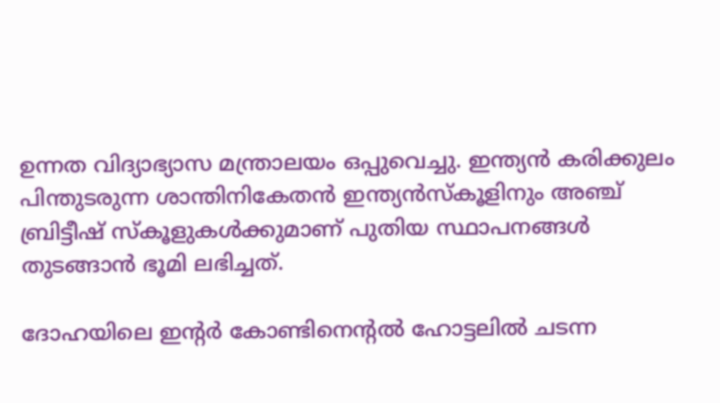ഉന്നത വിദ്യാഭ്യാസ മന്ത്രാലയം ഒപ്പുവെച്ചു. ഇന്ത്യന്‍ കരിക്കുലം പിന്തുടരുന്ന ശാന്തിനികേതന്‍ ഇന്ത്യന്‍സ്കൂളിനും അഞ്ച് ബ്രിട്ടീഷ് സ്‌കൂളുകള്‍ക്കുമാണ് പുതിയ സ്ഥാപനങ്ങള്‍ തുടങ്ങാന്‍ ഭൂമി ലഭിച്ചത്.

ദോഹയിലെ ഇന്റര്‍ കോണ്ടിനെന്റല്‍ ഹോട്ടലില്‍ ചടന്ന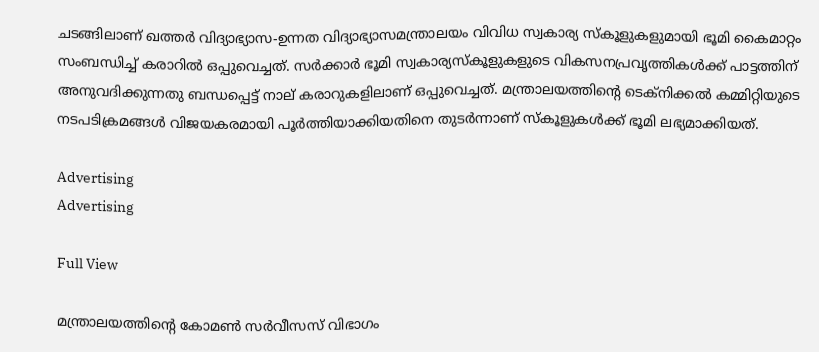ചടങ്ങിലാണ് ഖത്തര്‍ വിദ്യാഭ്യാസ-ഉന്നത വിദ്യാഭ്യാസമന്ത്രാലയം വിവിധ സ്വകാര്യ സ്കൂളുകളുമായി ഭൂമി കൈമാറ്റം സംബന്ധിച്ച് കരാറിൽ ഒപ്പുവെച്ചത്. സർക്കാർ ഭൂമി സ്വകാര്യസ്കൂളുകളുടെ വികസനപ്രവൃത്തികൾക്ക് പാട്ടത്തിന് അനുവദിക്കുന്നതു ബന്ധപ്പെട്ട് നാല് കരാറുകളിലാണ് ഒപ്പുവെച്ചത്. മന്ത്രാലയത്തിന്റെ ടെക്നിക്കൽ കമ്മിറ്റിയുടെ നടപടിക്രമങ്ങൾ വിജയകരമായി പൂർത്തിയാക്കിയതിനെ തുടര്‍ന്നാണ് സ്‌കൂളുകള്‍ക്ക് ഭൂമി ലഭ്യമാക്കിയത്.

Advertising
Advertising

Full View

മന്ത്രാലയത്തിന്റെ കോമൺ സർവീസസ് വിഭാഗം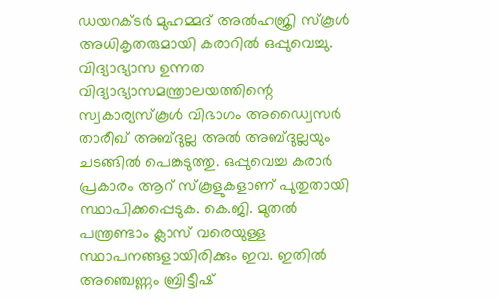ഡയറക്ടർ മുഹമ്മദ് അൽഹജ്രി സ്കൂൾ അധികൃതരുമായി കരാറിൽ ഒപ്പുവെച്ചു. വിദ്യാഭ്യാസ ഉന്നത വിദ്യാഭ്യാസമന്ത്രാലയത്തിന്റെ സ്വകാര്യസ്കൂൾ വിഭാഗം അഡ്വൈസർ താരീഖ് അബ്ദുല്ല അൽ അബ്ദുല്ലയും ചടങ്ങിൽ പെങ്കടുത്തു. ഒപ്പുവെച്ച കരാർ പ്രകാരം ആറ് സ്കൂളുകളാണ് പുതുതായി സ്ഥാപിക്കപ്പെടുക. കെ.ജി. മുതൽ പന്ത്രണ്ടാം ക്ലാസ് വരെയുള്ള സ്ഥാപനങ്ങളായിരിക്കും ഇവ. ഇതിൽ അഞ്ചെണ്ണം ബ്രിട്ടീഷ്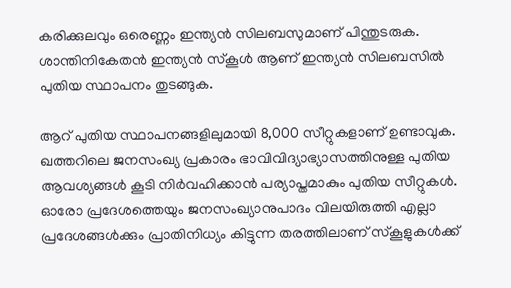കരിക്കുലവും ഒരെണ്ണം ഇന്ത്യൻ സിലബസുമാണ് പിന്തുടരുക. ശാന്തിനികേതൻ ഇന്ത്യൻ സ്കൂൾ ആണ് ഇന്ത്യൻ സിലബസിൽ പുതിയ സ്ഥാപനം തുടങ്ങുക.

ആറ് പുതിയ സ്ഥാപനങ്ങളിലുമായി 8,000 സീറ്റുകളാണ് ഉണ്ടാവുക. ഖത്തറിലെ ജനസംഖ്യ പ്രകാരം ഭാവിവിദ്യാഭ്യാസത്തിനുള്ള പുതിയ ആവശ്യങ്ങൾ കൂടി നിർവഹിക്കാൻ പര്യാപ്തമാകും പുതിയ സീറ്റുകൾ. ഓരോ പ്രദേശത്തെയും ജനസംഖ്യാനുപാദം വിലയിരുത്തി എല്ലാ പ്രദേശങ്ങൾക്കും പ്രാതിനിധ്യം കിട്ടുന്ന തരത്തിലാണ് സ്കൂളുകൾക്ക്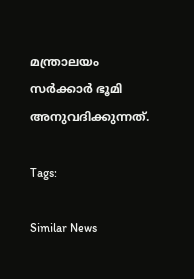മന്ത്രാലയം സർക്കാർ ഭൂമി അനുവദിക്കുന്നത്.

Tags:

Similar News